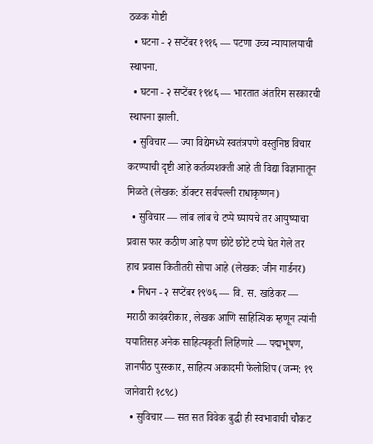ठळक गोष्टी
  • घटना - २ सप्टेंबर १९१६ — पटणा उच्च न्यायालयाची स्थापना.
  • घटना - २ सप्टेंबर १९४६ — भारतात अंतरिम सरकारची स्थापना झाली.
  • सुविचार — ज्या विद्येमध्ये स्वतंत्रपणे वस्तुनिष्ठ विचार करण्याची दृष्टी आहे कर्तव्यशक्ती आहे ती विद्या विज्ञानातून मिळते (लेखक: डॉक्टर सर्वपल्ली राधाकृष्णन)
  • सुविचार — लांब लांब चे टप्पे घ्यायचे तर आयुष्याचा प्रवास फार कठीण आहे पण छोटे छोटे टप्पे घेत गेले तर हाच प्रवास कितीतरी सोपा आहे (लेखक: जीन गार्डनर)
  • निधन - २ सप्टेंबर १९७६ — वि. स. खांडेकर — मराठी कादंबरीकार, लेखक आणि साहित्यिक म्हणून त्यांनी ययातिसह अनेक साहित्यकृती लिहिणारे — पद्मभूषण, ज्ञानपीठ पुरस्कार, साहित्य अकादमी फेलोशिप (जन्म: १९ जानेवारी १८९८)
  • सुविचार — सत सत विवेक बुद्धी ही स्वभावाची चौकट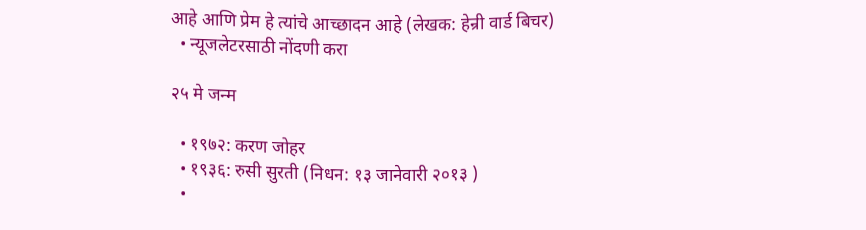आहे आणि प्रेम हे त्यांचे आच्छादन आहे (लेखक: हेन्री वार्ड बिचर)
  • न्यूजलेटरसाठी नोंदणी करा

२५ मे जन्म

  • १९७२: करण जोहर
  • १९३६: रुसी सुरती (निधन: १३ जानेवारी २०१३ )
  •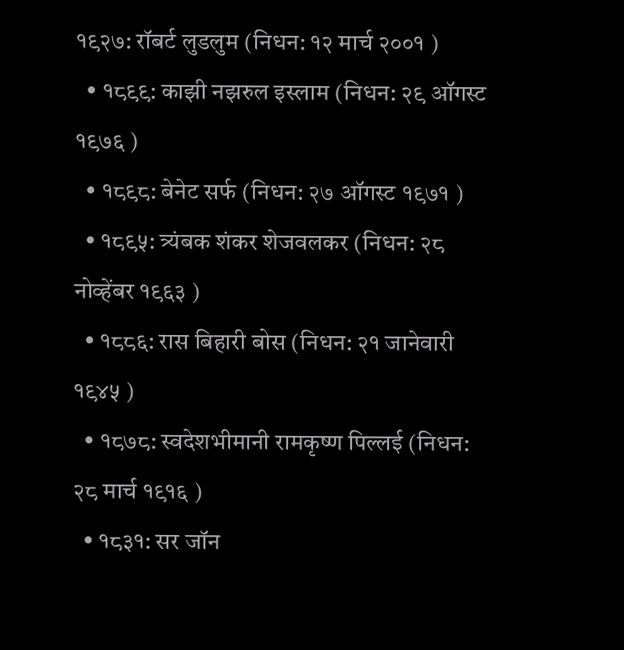१९२७: रॉबर्ट लुडलुम (निधन: १२ मार्च २००१ )
  • १८९९: काझी नझरुल इस्लाम (निधन: २९ ऑगस्ट १९७६ )
  • १८९८: बेनेट सर्फ (निधन: २७ ऑगस्ट १९७१ )
  • १८९५: त्र्यंबक शंकर शेजवलकर (निधन: २८ नोव्हेंबर १९६३ )
  • १८८६: रास बिहारी बोस (निधन: २१ जानेवारी १९४५ )
  • १८७८: स्वदेशभीमानी रामकृष्ण पिल्लई (निधन: २८ मार्च १९१६ )
  • १८३१: सर जॉन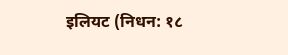इलियट (निधन: १८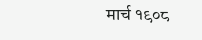मार्च १९०८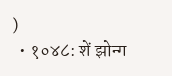)
  • १०४८: शें झोन्ग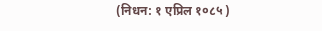(निधन: १ एप्रिल १०८५ )